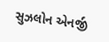સુઝલોન એનર્જી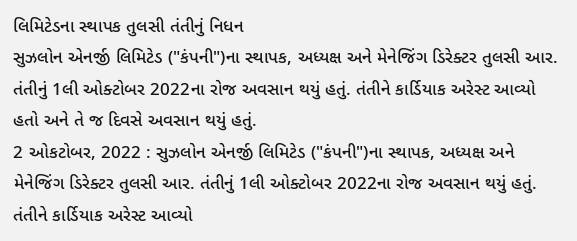લિમિટેડના સ્થાપક તુલસી તંતીનું નિધન
સુઝલોન એનર્જી લિમિટેડ ("કંપની")ના સ્થાપક, અધ્યક્ષ અને મેનેજિંગ ડિરેક્ટર તુલસી આર. તંતીનું 1લી ઓક્ટોબર 2022ના રોજ અવસાન થયું હતું. તંતીને કાર્ડિયાક અરેસ્ટ આવ્યો હતો અને તે જ દિવસે અવસાન થયું હતું.
2 ઓકટોબર, 2022 : સુઝલોન એનર્જી લિમિટેડ ("કંપની")ના સ્થાપક, અધ્યક્ષ અને મેનેજિંગ ડિરેક્ટર તુલસી આર. તંતીનું 1લી ઓક્ટોબર 2022ના રોજ અવસાન થયું હતું. તંતીને કાર્ડિયાક અરેસ્ટ આવ્યો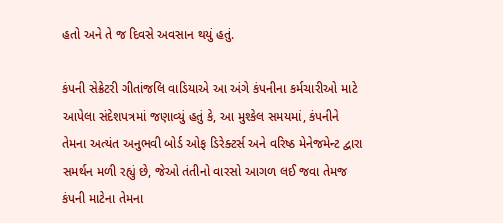હતો અને તે જ દિવસે અવસાન થયું હતું.

કંપની સેક્રેટરી ગીતાંજલિ વાડિયાએ આ અંગે કંપનીના કર્મચારીઓ માટે આપેલા સંદેશપત્રમાં જણાવ્યું હતું કે, આ મુશ્કેલ સમયમાં, કંપનીને તેમના અત્યંત અનુભવી બોર્ડ ઓફ ડિરેક્ટર્સ અને વરિષ્ઠ મેનેજમેન્ટ દ્વારા સમર્થન મળી રહ્યું છે, જેઓ તંતીનો વારસો આગળ લઈ જવા તેમજ કંપની માટેના તેમના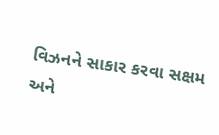વિઝનને સાકાર કરવા સક્ષમ અને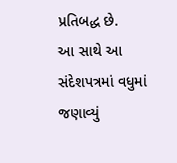પ્રતિબદ્ધ છે.
આ સાથે આ સંદેશપત્રમાં વધુમાં જણાવ્યું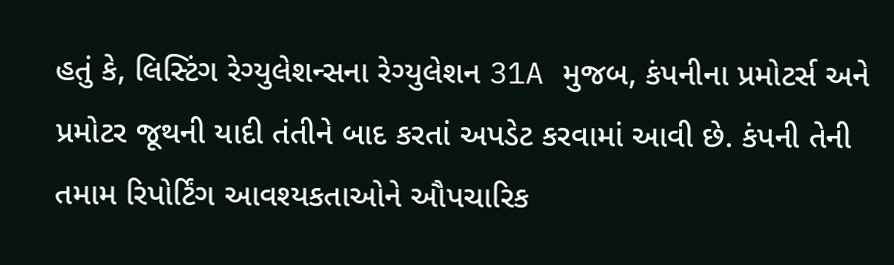હતું કે, લિસ્ટિંગ રેગ્યુલેશન્સના રેગ્યુલેશન 31A મુજબ, કંપનીના પ્રમોટર્સ અને પ્રમોટર જૂથની યાદી તંતીને બાદ કરતાં અપડેટ કરવામાં આવી છે. કંપની તેની તમામ રિપોર્ટિંગ આવશ્યકતાઓને ઔપચારિક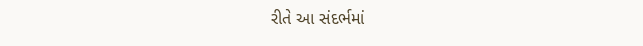રીતે આ સંદર્ભમાં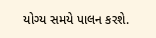યોગ્ય સમયે પાલન કરશે.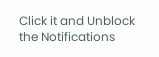Click it and Unblock the Notifications